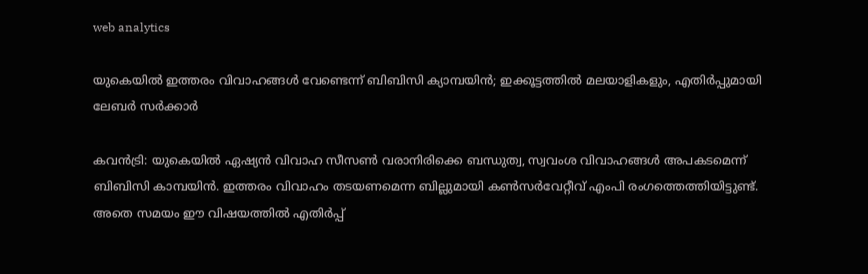web analytics

യുകെയിൽ ഇത്തരം വിവാഹങ്ങൾ വേണ്ടെന്ന് ബിബിസി ക്യാമ്പയിൻ; ഇക്കൂട്ടത്തിൽ മലയാളികളും, എതിർപ്പുമായി ലേബർ സർക്കാർ

കവന്‍ട്രി: യുകെയിൽ ഏഷ്യൻ വിവാഹ സീസൺ വരാനിരിക്കെ ബന്ധുത്വ, സ്വവംശ വിവാഹങ്ങൾ അപകടമെന്ന് ബിബിസി കാമ്പയിൻ. ഇത്തരം വിവാഹം തടയണമെന്ന ബില്ലുമായി കൺസർവേറ്റീവ് എംപി രംഗത്തെത്തിയിട്ടുണ്ട്. അതെ സമയം ഈ വിഷയത്തിൽ എതിർപ്പ്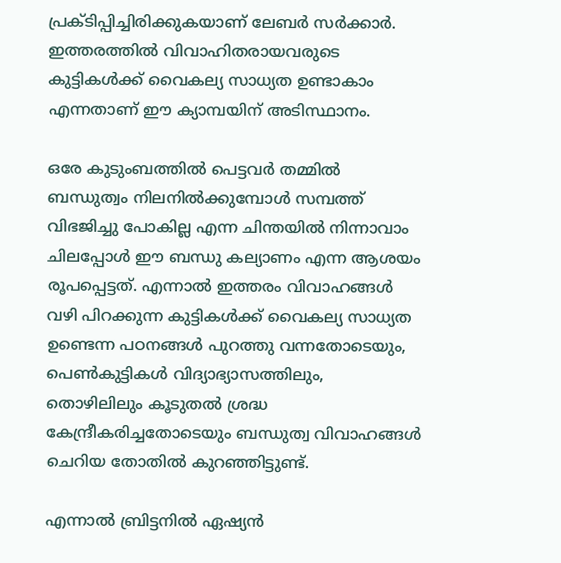പ്രക്ടിപ്പിച്ചിരിക്കുകയാണ് ലേബർ സർക്കാർ. ഇത്തരത്തിൽ വിവാഹിതരായവരുടെ കുട്ടികൾക്ക് വൈകല്യ സാധ്യത ഉണ്ടാകാം എന്നതാണ് ഈ ക്യാമ്പയിന് അടിസ്ഥാനം.

ഒരേ കുടുംബത്തിൽ പെട്ടവർ തമ്മിൽ ബന്ധുത്വം നിലനിൽക്കുമ്പോൾ സമ്പത്ത് വിഭജിച്ചു പോകില്ല എന്ന ചിന്തയിൽ നിന്നാവാം ചിലപ്പോൾ ഈ ബന്ധു കല്യാണം എന്ന ആശയം രൂപപ്പെട്ടത്. എന്നാൽ ഇത്തരം വിവാഹങ്ങൾ വഴി പിറക്കുന്ന കുട്ടികൾക്ക് വൈകല്യ സാധ്യത ഉണ്ടെന്ന പഠനങ്ങൾ പുറത്തു വന്നതോടെയും, പെൺകുട്ടികൾ വിദ്യാഭ്യാസത്തിലും, തൊഴിലിലും കൂടുതൽ ശ്രദ്ധ കേന്ദ്രീകരിച്ചതോടെയും ബന്ധുത്വ വിവാഹങ്ങൾ ചെറിയ തോതിൽ കുറഞ്ഞിട്ടുണ്ട്.

എന്നാൽ ബ്രിട്ടനിൽ ഏഷ്യൻ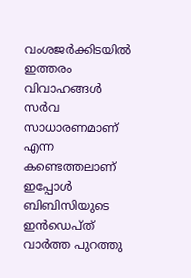വംശജർക്കിടയിൽ ഇത്തരം വിവാഹങ്ങൾ സർവ സാധാരണമാണ് എന്ന കണ്ടെത്തലാണ് ഇപ്പോൾ ബിബിസിയുടെ ഇൻഡെപ്ത് വാർത്ത പുറത്തു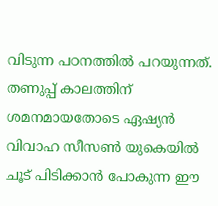വിടുന്ന പഠനത്തിൽ പറയുന്നത്. തണുപ്പ് കാലത്തിന് ശമനമായതോടെ ഏഷ്യൻ വിവാഹ സീസൺ യുകെയിൽ ചൂട് പിടിക്കാൻ പോകുന്ന ഈ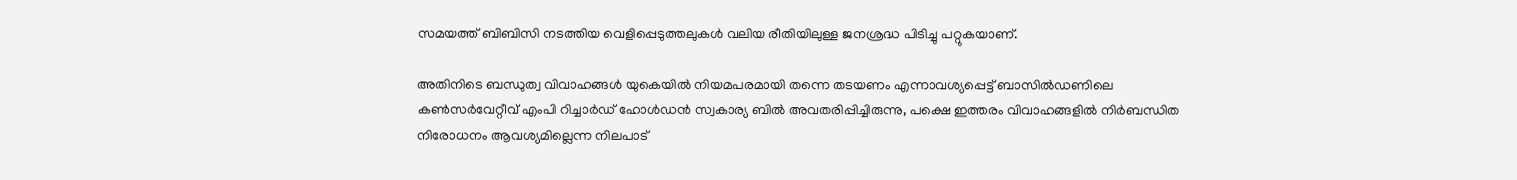സമയത്ത് ബിബിസി നടത്തിയ വെളിപ്പെടുത്തലുകൾ വലിയ രീതിയിലുള്ള ജനശ്രദ്ധ പിടിച്ചു പറ്റുകയാണ്.

അതിനിടെ ബന്ധുത്വ വിവാഹങ്ങൾ യുകെയിൽ നിയമപരമായി തന്നെ തടയണം എന്നാവശ്യപ്പെട്ട് ബാസിൽഡണിലെ കൺസർവേറ്റീവ് എംപി റിച്ചാർഡ് ഹോൾഡൻ സ്വകാര്യ ബിൽ അവതരിപ്പിച്ചിരുന്നു, പക്ഷെ ഇത്തരം വിവാഹങ്ങളിൽ നിർബന്ധിത നിരോധനം ആവശ്യമില്ലെന്ന നിലപാട്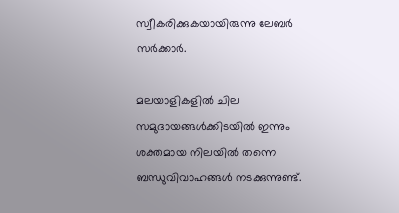സ്വീകരിക്കുകയായിരുന്നു ലേബർ സർക്കാർ.

മലയാളികളിൽ ചില സമുദായങ്ങൾക്കിടയിൽ ഇന്നും ശക്തമായ നിലയിൽ തന്നെ ബന്ധുവിവാഹങ്ങൾ നടക്കുന്നുണ്ട്.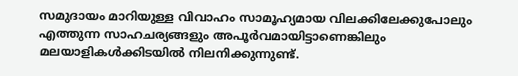സമുദായം മാറിയുള്ള വിവാഹം സാമൂഹ്യമായ വിലക്കിലേക്കുപോലും എത്തുന്ന സാഹചര്യങ്ങളും അപൂർവമായിട്ടാണെങ്കിലും മലയാളികൾക്കിടയിൽ നിലനിക്കുന്നുണ്ട്.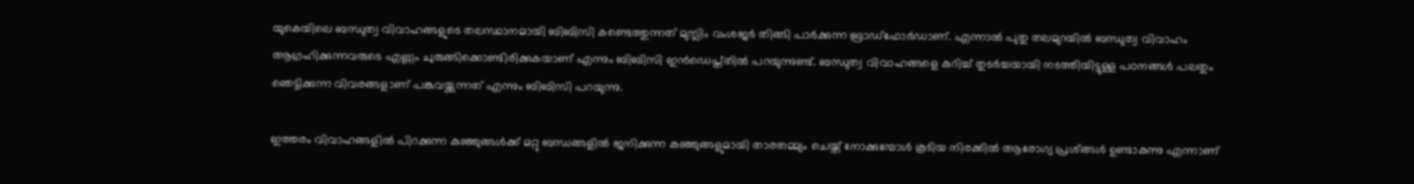യുകെയിലെ ബന്ധുത്വ വിവാഹങ്ങളുടെ തലസ്ഥാനമായി ബിബിസി കണ്ടെത്തുന്നത് മുസ്ലിം വംശജർ തിങ്ങി പാർക്കുന്ന ബ്രാഡ്ഫോർഡാണ്. എന്നാൽ പുതു തലമുറയിൽ ബന്ധുത്വ വിവാഹം ആഗ്രഹിക്കുന്നവരുടെ എണ്ണം ചുരുങ്ങിക്കൊണ്ടിരിക്കുകയാണ് എന്നും ബിബിസി ഇൻഡെപ്ത്തിൽ പറയുന്നുണ്ട്. ബന്ധുത്വ വിവാഹങ്ങളെ കുറിച്ച് തുടർച്ചയായി നടത്തിയിട്ടുള്ള പഠനങ്ങൾ പലതും ഞെട്ടിക്കുന്ന വിവരങ്ങളാണ് പങ്കുവയ്ക്കുന്നത് എന്നും ബിബിസി പറയുന്നു.

ഇത്തരം വിവാഹങ്ങളിൽ പിറക്കുന്ന കുഞ്ഞുങ്ങൾക്ക് മറ്റു ബന്ധങ്ങളിൽ ജനിക്കുന്ന കുഞ്ഞുങ്ങളുമായി താരതമ്മ്യം ചെയ്ത് നോക്കുമ്പോൾ കൂടിയ നിരക്കിൽ ആരോഗ്യ പ്രശ്ങ്ങൾ ഉണ്ടാകുന്നു എന്നാണ്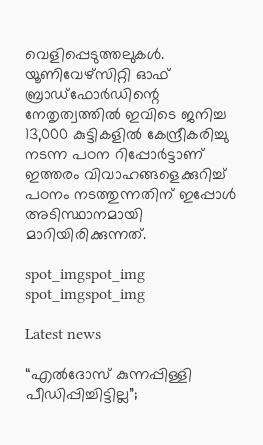വെളിപ്പെടുത്തലുകൾ. യൂണിവേഴ്സിറ്റി ഓഫ് ബ്രാഡ്ഫോർഡിന്റെ നേതൃത്വത്തിൽ ഇവിടെ ജനിച്ച 13,000 കുട്ടികളിൽ കേന്ദ്രീകരിച്ചു നടന്ന പഠന റിപ്പോർട്ടാണ് ഇത്തരം വിവാഹങ്ങളെക്കുറിച്ച് പഠനം നടത്തുന്നതിന് ഇപ്പോൾ അടിസ്ഥാനമായി മാറിയിരിക്കുന്നത്.

spot_imgspot_img
spot_imgspot_img

Latest news

“എൽദോസ് കുന്നപ്പിള്ളി പീഡിപ്പിച്ചിട്ടില്ല”;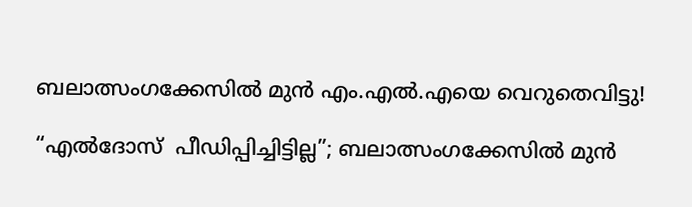ബലാത്സംഗക്കേസിൽ മുൻ എം.എൽ.എയെ വെറുതെവിട്ടു!

“എൽദോസ്  പീഡിപ്പിച്ചിട്ടില്ല”; ബലാത്സംഗക്കേസിൽ മുൻ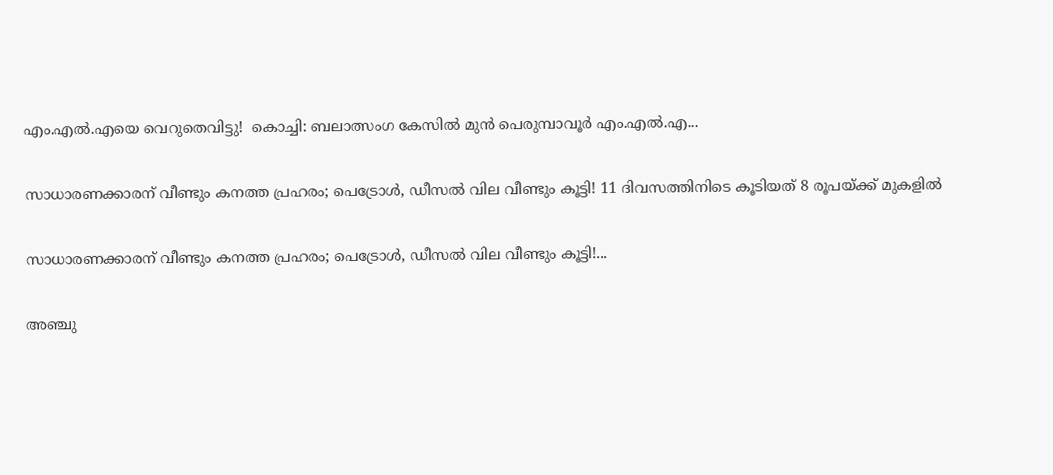എം.എൽ.എയെ വെറുതെവിട്ടു!  കൊച്ചി: ബലാത്സംഗ കേസിൽ മുൻ പെരുമ്പാവൂർ എം.എൽ.എ...

സാധാരണക്കാരന് വീണ്ടും കനത്ത പ്രഹരം; പെട്രോൾ, ഡീസൽ വില വീണ്ടും കൂട്ടി! 11 ദിവസത്തിനിടെ കൂടിയത് 8 രൂപയ്ക്ക് മുകളിൽ

സാധാരണക്കാരന് വീണ്ടും കനത്ത പ്രഹരം; പെട്രോൾ, ഡീസൽ വില വീണ്ടും കൂട്ടി!...

അഞ്ചു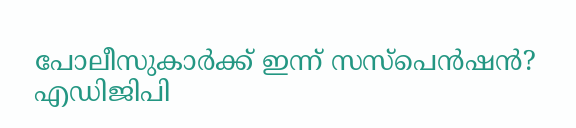പോലീസുകാർക്ക് ഇന്ന് സസ്‌പെൻഷൻ? എഡിജിപി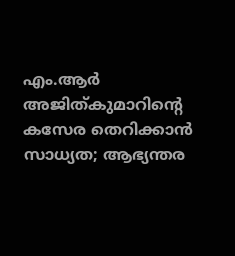എം.ആർ അജിത്കുമാറിൻ്റെ കസേര തെറിക്കാൻ സാധ്യത; ആഭ്യന്തര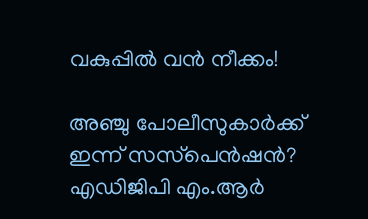വകുപ്പിൽ വൻ നീക്കം!

അഞ്ചു പോലീസുകാർക്ക് ഇന്ന് സസ്‌പെൻഷൻ? എഡിജിപി എം.ആർ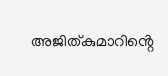അജിത്കുമാറിൻ്റെ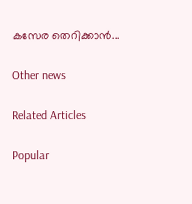കസേര തെറിക്കാൻ...

Other news

Related Articles

Popular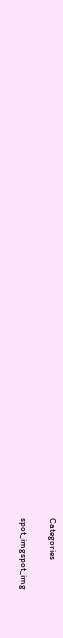Categories

spot_imgspot_img